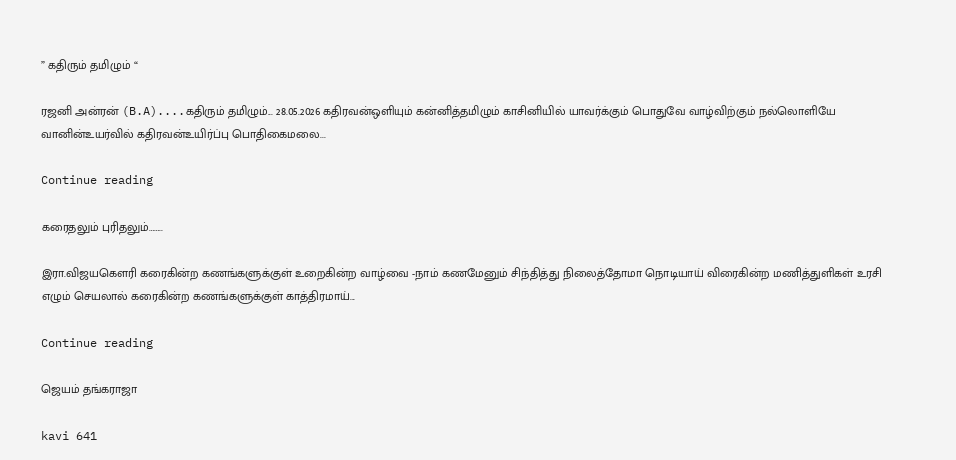” கதிரும் தமிழும் “

ரஜனி அன்ரன் (B.A)....கதிரும் தமிழும்... 28.05.2026 கதிரவன்ஒளியும் கன்னித்தமிழும் காசினியில் யாவர்க்கும் பொதுவே வாழ்விற்கும் நல்லொளியே வானின்உயர்வில் கதிரவன்உயிர்ப்பு பொதிகைமலை...

Continue reading

கரைதலும் புரிதலும்……..

இரா.விஜயகௌரி கரைகின்ற கணங்களுக்குள் உறைகின்ற வாழ்வை -நாம் கணமேனும் சிந்தித்து நிலைத்தோமா நொடியாய் விரைகின்ற மணித்துளிகள் உரசி எழும் செயலால் கரைகின்ற கணங்களுக்குள் காத்திரமாய்...

Continue reading

ஜெயம் தங்கராஜா

kavi 641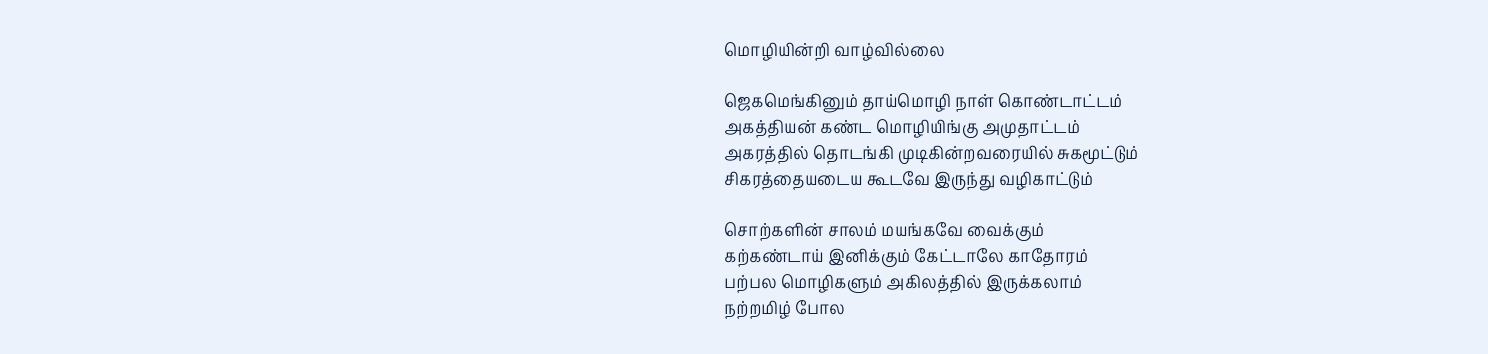மொழியின்றி வாழ்வில்லை

ஜெகமெங்கினும் தாய்மொழி நாள் கொண்டாட்டம்
அகத்தியன் கண்ட மொழியிங்கு அமுதாட்டம்
அகரத்தில் தொடங்கி முடிகின்றவரையில் சுகமூட்டும்
சிகரத்தையடைய கூடவே இருந்து வழிகாட்டும்

சொற்களின் சாலம் மயங்கவே வைக்கும்
கற்கண்டாய் இனிக்கும் கேட்டாலே காதோரம்
பற்பல மொழிகளும் அகிலத்தில் இருக்கலாம்
நற்றமிழ் போல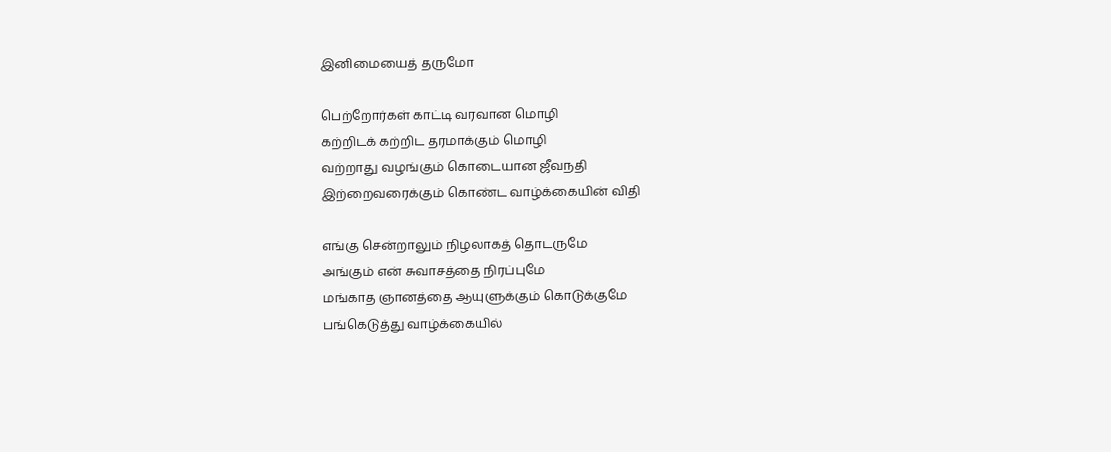இனிமையைத் தருமோ

பெற்றோர்கள் காட்டி வரவான மொழி
கற்றிடக் கற்றிட தரமாக்கும் மொழி
வற்றாது வழங்கும் கொடையான ஜீவநதி
இற்றைவரைக்கும் கொண்ட வாழ்க்கையின் விதி

எங்கு சென்றாலும் நிழலாகத் தொடருமே
அங்கும் என் சுவாசத்தை நிரப்புமே
மங்காத ஞானத்தை ஆயுளுக்கும் கொடுக்குமே
பங்கெடுத்து வாழ்க்கையில்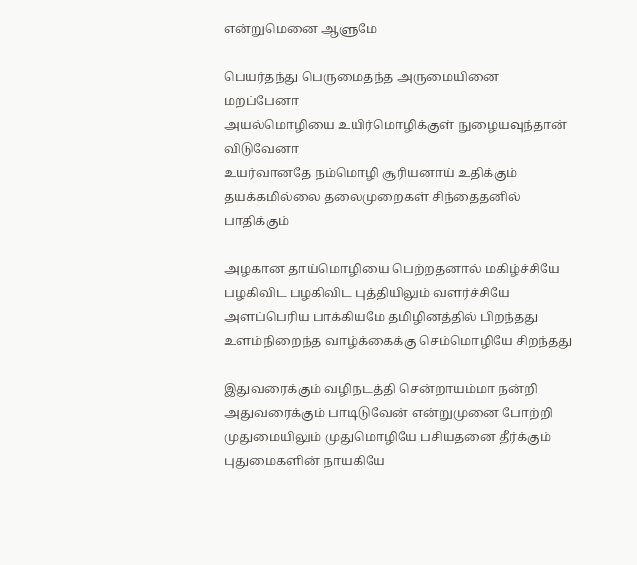என்றுமெனை ஆளுமே

பெயர்தந்து பெருமைதந்த அருமையினை மறப்பேனா
அயல்மொழியை உயிர்மொழிக்குள் நுழையவுந்தான் விடுவேனா
உயர்வானதே நம்மொழி சூரியனாய் உதிக்கும்
தயக்கமில்லை தலைமுறைகள் சிந்தைதனில் பாதிக்கும்

அழகான தாய்மொழியை பெற்றதனால் மகிழ்ச்சியே
பழகிவிட பழகிவிட புத்தியிலும் வளர்ச்சியே
அளப்பெரிய பாக்கியமே தமிழினத்தில் பிறந்தது
உளம்நிறைந்த வாழ்க்கைக்கு செம்மொழியே சிறந்தது

இதுவரைக்கும் வழிநடத்தி சென்றாயம்மா நன்றி
அதுவரைக்கும் பாடிடுவேன் என்றுமுனை போற்றி
முதுமையிலும் முதுமொழியே பசியதனை தீர்க்கும்
புதுமைகளின் நாயகியே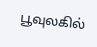பூவுலகில்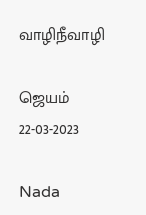வாழிநீவாழி

ஜெயம்
22-03-2023

Nada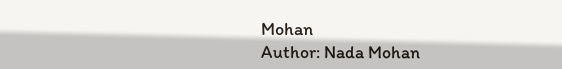Mohan
Author: Nada Mohan